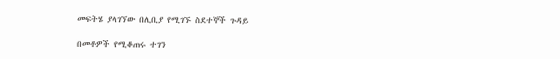መፍትሄ ያላገኘው በሊቢያ የሚገኙ ስደተኞች ጉዳይ

በመቶዎች የሚቆጠሩ ተገን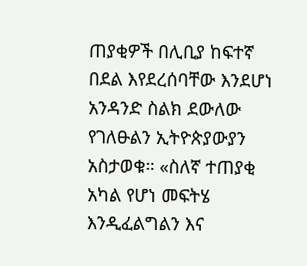ጠያቂዎች በሊቢያ ከፍተኛ በደል እየደረሰባቸው እንደሆነ አንዳንድ ስልክ ደውለው የገለፁልን ኢትዮጵያውያን አስታወቁ። «ስለኛ ተጠያቂ አካል የሆነ መፍትሄ እንዲፈልግልን እና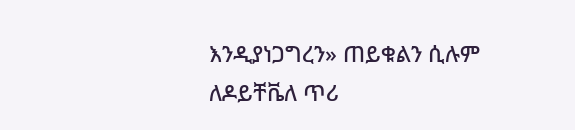እንዲያነጋግረን» ጠይቁልን ሲሉም ለዶይቸቬለ ጥሪ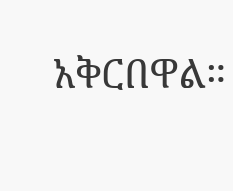አቅርበዋል።